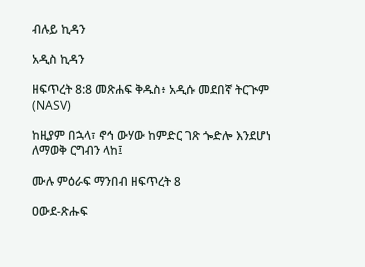ብሉይ ኪዳን

አዲስ ኪዳን

ዘፍጥረት 8:8 መጽሐፍ ቅዱስ፥ አዲሱ መደበኛ ትርጒም (NASV)

ከዚያም በኋላ፣ ኖኅ ውሃው ከምድር ገጽ ጐድሎ እንደሆነ ለማወቅ ርግብን ላከ፤

ሙሉ ምዕራፍ ማንበብ ዘፍጥረት 8

ዐውደ-ጽሑፍ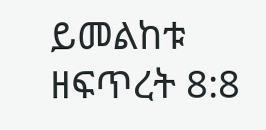ይመልከቱ ዘፍጥረት 8:8